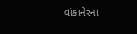વાંકાનેરના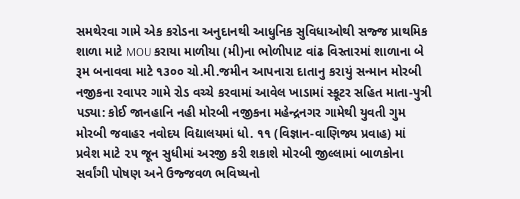સમથેરવા ગામે એક કરોડના અનુદાનથી આધુનિક સુવિધાઓથી સજ્જ પ્રાથમિક શાળા માટે MOU કરાયા માળીયા (મી)ના ભોળીપાટ વાંઢ વિસ્તારમાં શાળાના બે રૂમ બનાવવા માટે ૧૩૦૦ ચો.મી.જમીન આપનારા દાતાનુ કરાયું સન્માન મોરબી નજીકના રવાપર ગામે રોડ વચ્ચે કરવામાં આવેલ ખાડામાં સ્કૂટર સહિત માતા-પુત્રી પડ્યા: કોઈ જાનહાનિ નહી મોરબી નજીકના મહેન્દ્રનગર ગામેથી યુવતી ગુમ મોરબી જવાહર નવોદય વિદ્યાલયમાં ધો. ૧૧ (વિજ્ઞાન-વાણિજ્ય પ્રવાહ) માં પ્રવેશ માટે ૨૫ જૂન સુધીમાં અરજી કરી શકાશે મોરબી જીલ્લામાં બાળકોના સર્વાંગી પોષણ અને ઉજ્જવળ ભવિષ્યનો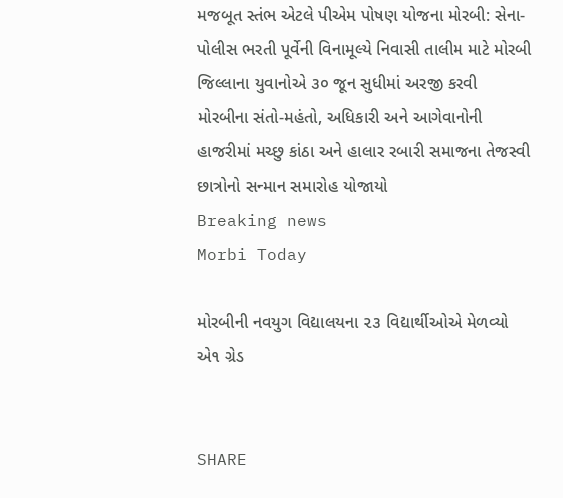મજબૂત સ્તંભ એટલે પીએમ પોષણ યોજના મોરબી: સેના-પોલીસ ભરતી પૂર્વેની વિનામૂલ્યે નિવાસી તાલીમ માટે મોરબી જિલ્લાના યુવાનોએ ૩૦ જૂન સુધીમાં અરજી કરવી મોરબીના સંતો-મહંતો, અધિકારી અને આગેવાનોની હાજરીમાં મચ્છુ કાંઠા અને હાલાર રબારી સમાજના તેજસ્વી છાત્રોનો સન્માન સમારોહ યોજાયો
Breaking news
Morbi Today

મોરબીની નવયુગ વિદ્યાલયના ૨૩ વિદ્યાર્થીઓએ મેળવ્યો એ૧ ગ્રેડ


SHARE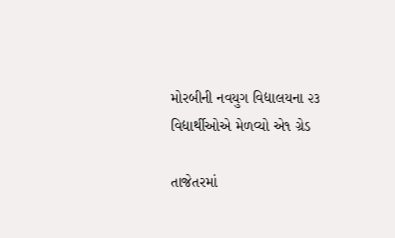મોરબીની નવયુગ વિદ્યાલયના ૨૩ વિદ્યાર્થીઓએ મેળવ્યો એ૧ ગ્રેડ

તાજેતરમાં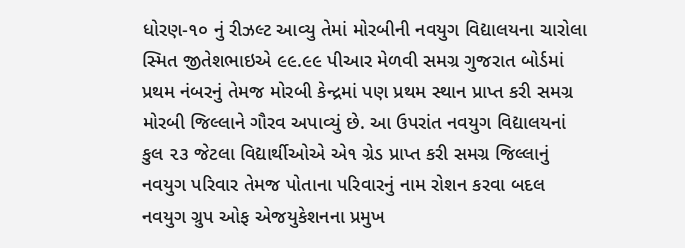ધોરણ-૧૦ નું રીઝલ્ટ આવ્યુ તેમાં મોરબીની નવયુગ વિદ્યાલયના ચારોલા સ્મિત જીતેશભાઇએ ૯૯.૯૯ પીઆર મેળવી સમગ્ર ગુજરાત બોર્ડમાં પ્રથમ નંબરનું તેમજ મોરબી કેન્દ્રમાં પણ પ્રથમ સ્થાન પ્રાપ્ત કરી સમગ્ર મોરબી જિલ્લાને ગૌરવ અપાવ્યું છે. આ ઉપરાંત નવયુગ વિદ્યાલયનાં કુલ ૨૩ જેટલા વિદ્યાર્થીઓએ એ૧ ગ્રેડ પ્રાપ્ત કરી સમગ્ર જિલ્લાનું નવયુગ પરિવાર તેમજ પોતાના પરિવારનું નામ રોશન કરવા બદલ નવયુગ ગ્રુપ ઓફ એજયુકેશનના પ્રમુખ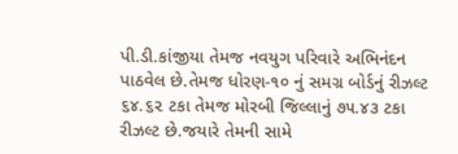પી.ડી.કાંજીયા તેમજ નવયુગ પરિવારે અભિનંદન પાઠવેલ છે.તેમજ ધોરણ-૧૦ નું સમગ્ર બોર્ડનું રીઝલ્ટ ૬૪.૬૨ ટકા તેમજ મોરબી જિલ્લાનું ૭૫.૪૩ ટકા રીઝલ્ટ છે.જયારે તેમની સામે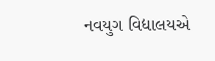નવયુગ વિદ્યાલયએ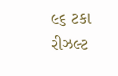૯૬ ટકા રીઝલ્ટ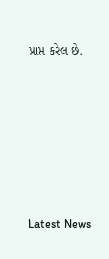પ્રાપ્ત કરેલ છે.






Latest News